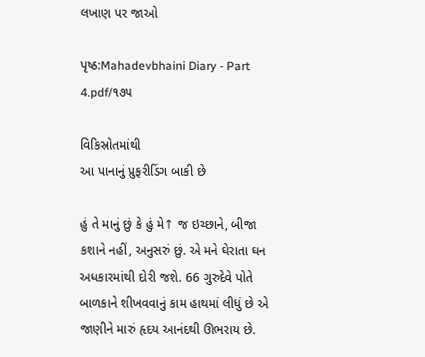લખાણ પર જાઓ

પૃષ્ઠ:Mahadevbhaini Diary - Part 4.pdf/૧૭૫

વિકિસ્રોતમાંથી
આ પાનાનું પ્રુફરીડિંગ બાકી છે

હું તે માનું છું કે હું મે↑ જ ઇચ્છાને, બીજા કશાને નહીં, અનુસરું છું. એ મને ઘેરાતા ઘન અધકારમાંથી દોરી જશે. 66 ગુરુદેવે પોતે બાળકાને શીખવવાનું કામ હાથમાં લીધું છે એ જાણીને મારું હૃદય આનંદથી ઊભરાય છે.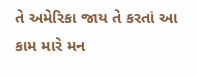તે અમેરિકા જાય તે કરતાં આ કામ મારે મન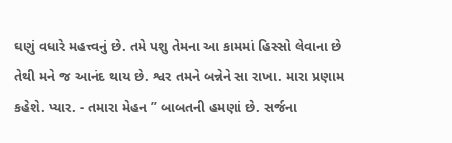ઘણું વધારે મહત્ત્વનું છે. તમે પશુ તેમના આ કામમાં હિસ્સો લેવાના છે તેથી મને જ આનંદ થાય છે. શ્વર તમને બન્નેને સા રાખા. મારા પ્રણામ કહેશે. પ્યાર. - તમારા મેહન ” બાબતની હમણાં છે. સર્જના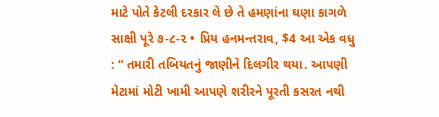માટે પોતે કેટલી દરકાર લે છે તે હમણાંના ઘણા કાગળે સાક્ષી પૂરે ૭-૮-૨ • પ્રિય હનમન્તરાવ, $4 આ એક વધુ : “ તમારી તબિયતનું જાણીને દિલગીર થયા. આપણી મેટામાં મોટી ખામી આપણે શરીરને પૂરતી કસરત નથી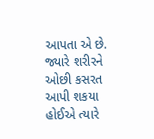આપતા એ છે. જ્યારે શરીરને ઓછી કસરત આપી શકયા હોઈએ ત્યારે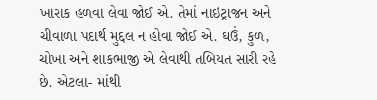ખારાક હળવા લેવા જોઈ એ. તેમાં નાઇટ્રાજન અને ચીવાળા પદાર્થ મુદ્દલ ન હોવા જોઈ એ. ઘઉં, કુળ, ચોખા અને શાકભાજી એ લેવાથી તબિયત સારી રહે છે. એટલા- માંથી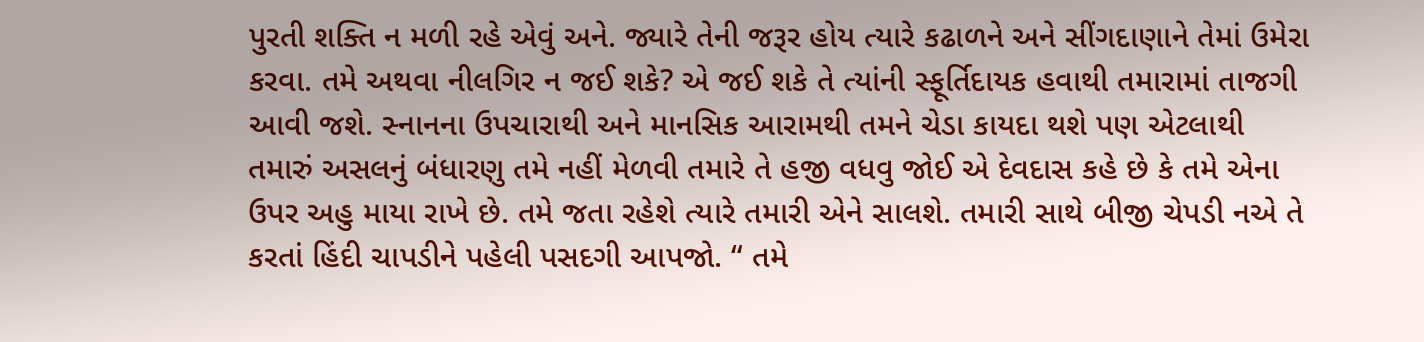પુરતી શક્તિ ન મળી રહે એવું અને. જ્યારે તેની જરૂર હોય ત્યારે કઢાળને અને સીંગદાણાને તેમાં ઉમેરા કરવા. તમે અથવા નીલગિર ન જઈ શકે? એ જઈ શકે તે ત્યાંની સ્ફૂર્તિદાયક હવાથી તમારામાં તાજગી આવી જશે. સ્નાનના ઉપચારાથી અને માનસિક આરામથી તમને ચેડા કાયદા થશે પણ એટલાથી તમારું અસલનું બંધારણુ તમે નહીં મેળવી તમારે તે હજી વધવુ જોઈ એ દેવદાસ કહે છે કે તમે એના ઉપર અહુ માયા રાખે છે. તમે જતા રહેશે ત્યારે તમારી એને સાલશે. તમારી સાથે બીજી ચેપડી નએ તે કરતાં હિંદી ચાપડીને પહેલી પસદગી આપજો. “ તમે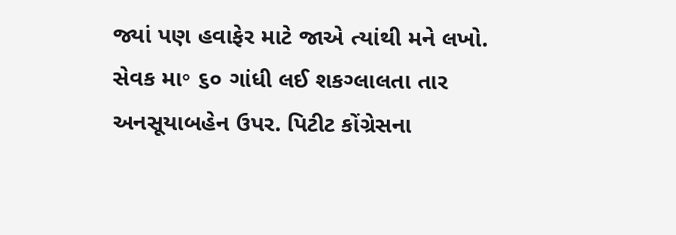જ્યાં પણ હવાફેર માટે જાએ ત્યાંથી મને લખો. સેવક મા॰ ૬૦ ગાંધી લઈ શકગ્લાલતા તાર અનસૂયાબહેન ઉપર. પિટીટ કોંગ્રેસના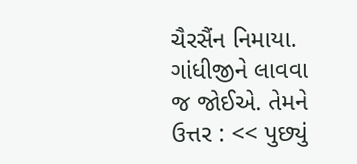ચૈરસૈંન નિમાયા. ગાંધીજીને લાવવા જ જોઈએ. તેમને ઉત્તર : << પુછ્યું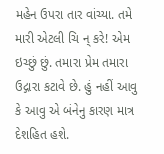મહેન ઉપરા તાર વાંચ્યા. તમે મારી એટલી ચિ ન્ કરે! એમ ઇચ્છું છું. તમારા પ્રેમ તમારા ઉદ્ગારા કટાવે છે. હું નહીં આવુ કે આવુ એ બંનેનુ કારણ માત્ર દેશહિત હશે.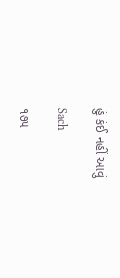હું કંઈ નહીં આવું

Sach

૧૭૫